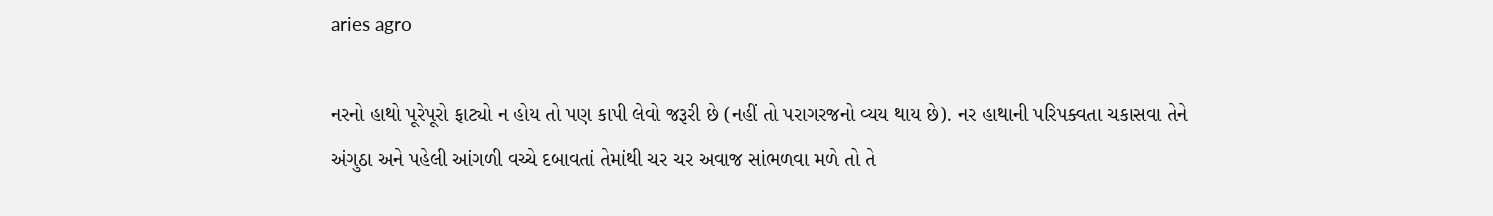aries agro

નરનો હાથો પૂરેપૂરો ફાટ્યો ન હોય તો પણ કાપી લેવો જરૂરી છે (નહીં તો પરાગરજનો વ્યય થાય છે). નર હાથાની પરિપક્વતા ચકાસવા તેને અંગુઠા અને પહેલી આંગળી વચ્ચે દબાવતાં તેમાંથી ચર ચર અવાજ સાંભળવા મળે તો તે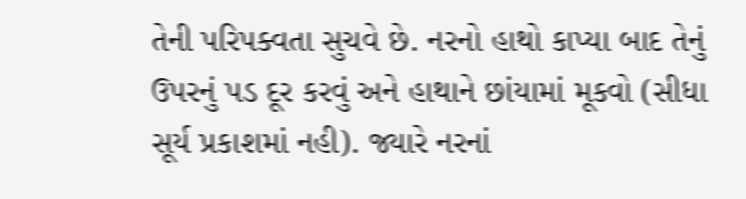તેની પરિપક્વતા સુચવે છે. નરનો હાથો કાપ્યા બાદ તેનું ઉપરનું પડ દૂર કરવું અને હાથાને છાંયામાં મૂકવો (સીધા સૂર્ય પ્રકાશમાં નહી). જ્યારે નરનાં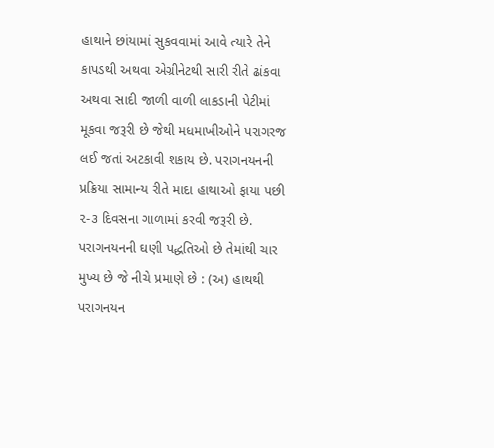હાથાને છાંયામાં સુકવવામાં આવે ત્યારે તેને કાપડથી અથવા એગ્રીનેટથી સારી રીતે ઢાંકવા અથવા સાદી જાળી વાળી લાકડાની પેટીમાં મૂકવા જરૂરી છે જેથી મધમાખીઓને પરાગરજ લઈ જતાં અટકાવી શકાય છે. પરાગનયનની પ્રક્રિયા સામાન્ય રીતે માદા હાથાઓ ફાયા પછી ૨-૩ દિવસના ગાળામાં કરવી જરૂરી છે. પરાગનયનની ઘણી પદ્ધતિઓ છે તેમાંથી ચાર મુખ્ય છે જે નીચે પ્રમાણે છે : (અ) હાથથી પરાગનયન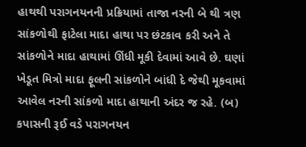હાથથી પરાગનયનની પ્રક્રિયામાં તાજા નરની બે થી ત્રણ સાંકળોથી ફાટેલા માદા હાથા પર છંટકાવ કરી અને તે સાંકળોને માદા હાથામાં ઊંધી મૂકી દેવામાં આવે છે. ઘણાં ખેડૂત મિત્રો માદા ફૂલની સાંકળોને બાંધી દે જેથી મૂકવામાં આવેલ નરની સાંકળો માદા હાથાની અંદર જ રહે. (બ) કપાસની રૂઈ વડે પરાગનયન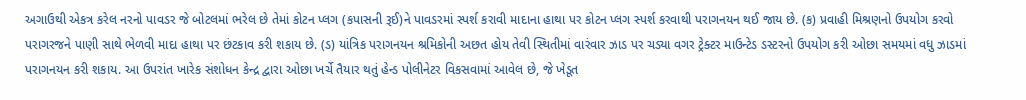અગાઉથી એકત્ર કરેલ નરનો પાવડર જે બોટલમાં ભરેલ છે તેમાં કોટન પ્લગ (કપાસની રૂઈ)ને પાવડરમાં સ્પર્શ કરાવી માદાના હાથા પર કોટન પ્લગ સ્પર્શ કરવાથી પરાગનયન થઈ જાય છે. (ક) પ્રવાહી મિશ્રણનો ઉપયોગ કરવો પરાગરજને પાણી સાથે ભેળવી માદા હાથા પર છંટકાવ કરી શકાય છે. (ડ) યાંત્રિક પરાગનયન શ્રમિકોની અછત હોય તેવી સ્થિતીમાં વારંવાર ઝાડ પર ચડ્યા વગર ટ્રેક્ટર માઉન્ટેડ ડસ્ટરનો ઉપયોગ કરી ઓછા સમયમાં વધુ ઝાડમાં પરાગનયન કરી શકાય. આ ઉપરાંત ખારેક સંશોધન કેન્દ્ર દ્વારા ઓછા ખર્ચે તૈયાર થતું હેન્ડ પોલીનેટર વિકસવામાં આવેલ છે, જે ખેડૂત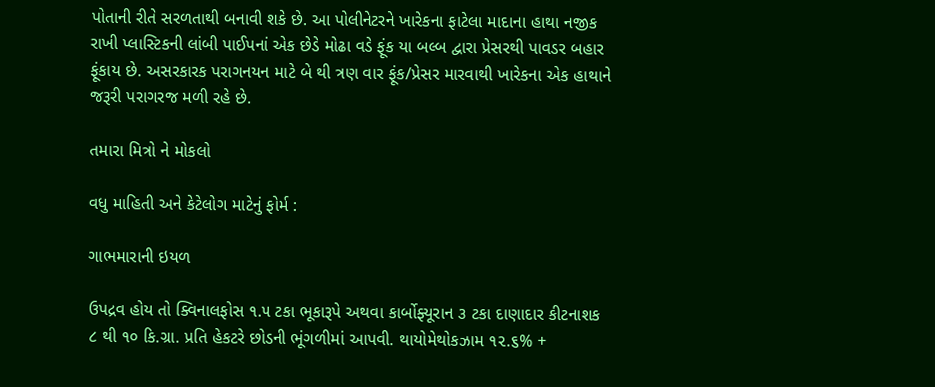પોતાની રીતે સરળતાથી બનાવી શકે છે. આ પોલીનેટરને ખારેકના ફાટેલા માદાના હાથા નજીક રાખી પ્લાસ્ટિકની લાંબી પાઈપનાં એક છેડે મોઢા વડે ફૂંક યા બલ્બ દ્વારા પ્રેસરથી પાવડર બહાર ફૂંકાય છે. અસરકારક પરાગનયન માટે બે થી ત્રણ વાર ફૂંક/પ્રેસર મારવાથી ખારેકના એક હાથાને જરૂરી પરાગરજ મળી રહે છે.

તમારા મિત્રો ને મોકલો

વધુ માહિતી અને કેટેલોગ માટેનું ફોર્મ :

ગાભમારાની ઇયળ

ઉપદ્રવ હોય તો ક્વિનાલફોસ ૧.૫ ટકા ભૂકારૂપે અથવા કાર્બોફ્યૂરાન ૩ ટકા દાણાદાર કીટનાશક ૮ થી ૧૦ કિ.ગ્રા. પ્રતિ હેકટરે છોડની ભૂંગળીમાં આપવી. થાયોમેથોકઝામ ૧૨.૬% +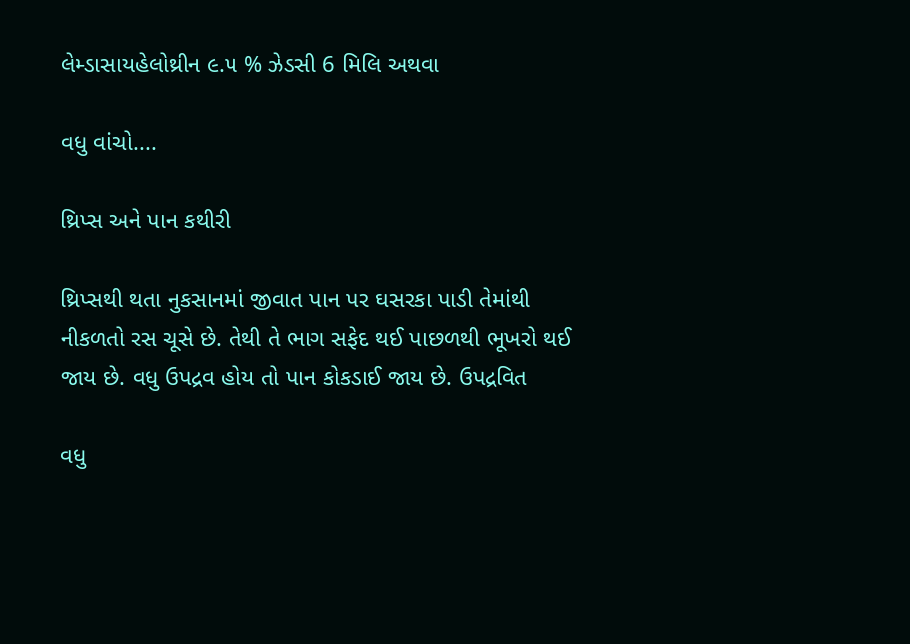લેમ્ડાસાયહેલોથ્રીન ૯.૫ % ઝેડસી 6 મિલિ અથવા

વધુ વાંચો....

થ્રિપ્સ અને પાન કથીરી

થ્રિપ્સથી થતા નુકસાનમાં જીવાત પાન પર ઘસરકા પાડી તેમાંથી નીકળતો રસ ચૂસે છે. તેથી તે ભાગ સફેદ થઈ પાછળથી ભૂખરો થઈ જાય છે. વધુ ઉપદ્રવ હોય તો પાન કોકડાઈ જાય છે. ઉપદ્રવિત

વધુ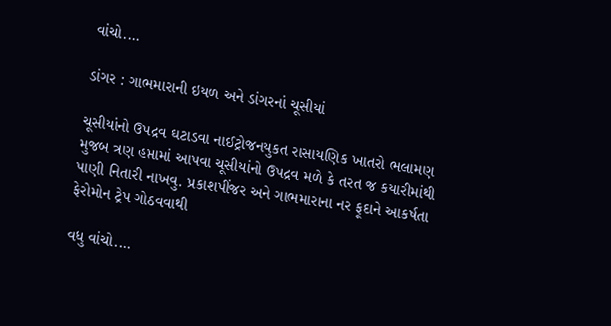વાંચો....

ડાંગર : ગાભમારાની ઇયળ અને ડાંગરનાં ચૂસીયાં

ચૂસીયાંનો ઉપદ્રવ ઘટાડવા નાઈટ્રોજનયુકત રાસાયણિક ખાતરો ભલામણ મુજબ ત્રણ હપ્તામાં આપવા ચૂસીયાંનો ઉપદ્રવ મળે કે તરત જ કયારીમાંથી પાણી નિતારી નાખવુ. પ્રકાશપીંજર અને ગાભમારાના નર ફૂદાને આકર્ષતા ફેરોમોન ટ્રેપ ગોઠવવાથી

વધુ વાંચો....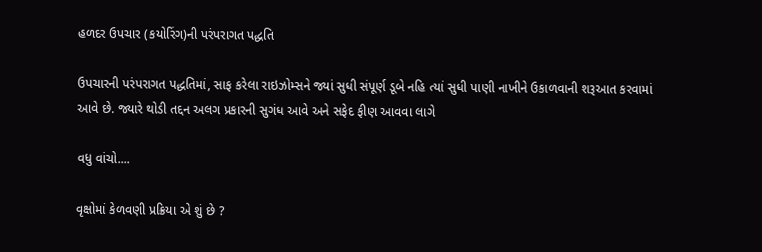હળદર ઉપચાર (કયોરિંગ)ની પરંપરાગત પદ્ધતિ

ઉપચારની પરંપરાગત પદ્ધતિમાં, સાફ કરેલા રાઇઝોમ્સને જ્યાં સુધી સંપૂર્ણ ડૂબે નહિ ત્યાં સુધી પાણી નાખીને ઉકાળવાની શરૂઆત કરવામાં આવે છે. જ્યારે થોડી તદ્દન અલગ પ્રકારની સુગંધ આવે અને સફેદ ફીણ આવવા લાગે

વધુ વાંચો....

વૃક્ષોમાં કેળવણી પ્રક્રિયા એ શું છે ?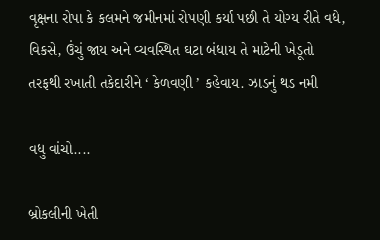વૃક્ષના રોપા કે કલમને જમીનમાં રોપણી કર્યા પછી તે યોગ્ય રીતે વધે, વિકસે, ઉંચું જાય અને વ્યવસ્થિત ઘટા બંધાય તે માટેની ખેડૂતો તરફથી રખાતી તકેદારીને ‘ કેળવણી ’ કહેવાય. ઝાડનું થડ નમી

વધુ વાંચો....

બ્રોકલીની ખેતી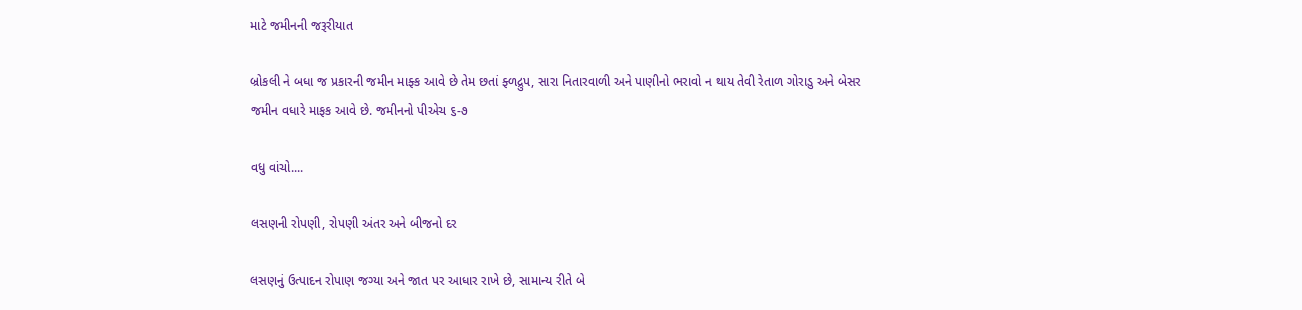માટે જમીનની જરૂરીયાત

બ્રોકલી ને બધા જ પ્રકારની જમીન માફ્ક આવે છે તેમ છતાં ફ્ળદ્રુપ, સારા નિતારવાળી અને પાણીનો ભરાવો ન થાય તેવી રેતાળ ગોરાડુ અને બેસર જમીન વધારે માફક આવે છે. જમીનનો પીએચ ૬-૭

વધુ વાંચો....

લસણની રોપણી, રોપણી અંતર અને બીજનો દર

લસણનું ઉત્પાદન રોપાણ જગ્યા અને જાત પર આધાર રાખે છે, સામાન્ય રીતે બે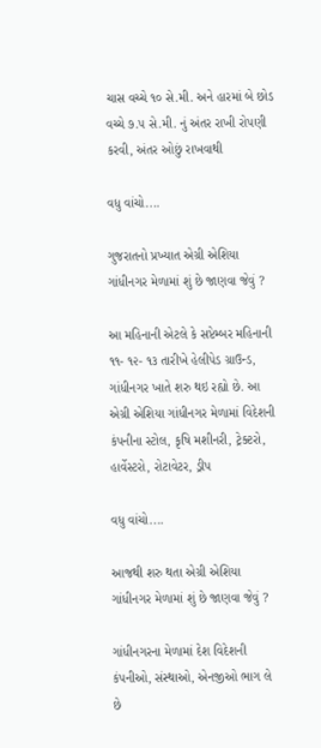ચાસ વચ્ચે ૧૦ સે.મી. અને હારમાં બે છોડ વચ્ચે ૭.૫ સે.મી. નું અંતર રાખી રોપણી કરવી, અંતર ઓછું રાખવાથી

વધુ વાંચો....

ગુજરાતનો પ્રખ્યાત એગ્રી એશિયા ગાંધીનગર મેળામાં શું છે જાણવા જેવું ?

આ મહિનાની એટલે કે સપ્ટેમ્બર મહિનાની ૧૧- ૧૨- ૧૩ તારીખે હેલીપેડ ગ્રાઉન્ડ, ગાંધીનગર ખાતે શરુ થઇ રહ્યો છે. આ એગ્રી એશિયા ગાંધીનગર મેળામાં વિદેશની કંપનીના સ્ટોલ, કૃષિ મશીનરી, ટ્રેક્ટરો, હાર્વેસ્ટરો, રોટાવેટર, ડ્રીપ

વધુ વાંચો....

આજથી શરુ થતા એગ્રી એશિયા ગાંધીનગર મેળામાં શું છે જાણવા જેવું ?

ગાંધીનગરના મેળામાં દેશ વિદેશની કંપનીઓ, સંસ્થાઓ, એનજીઓ ભાગ લે છે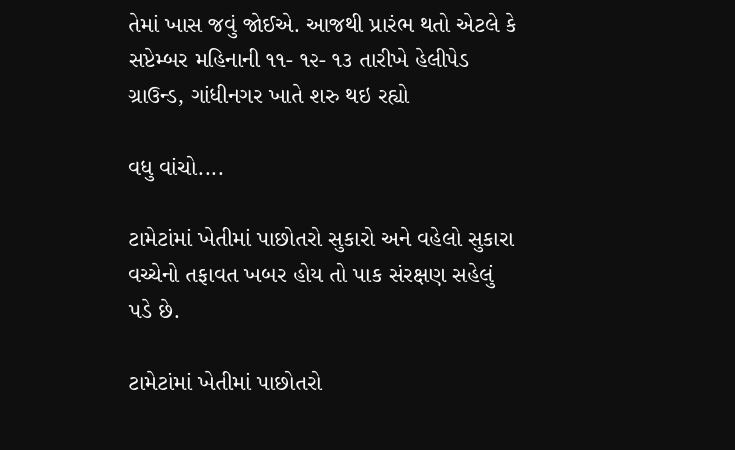તેમાં ખાસ જવું જોઈએ. આજથી પ્રારંભ થતો એટલે કે સપ્ટેમ્બર મહિનાની ૧૧- ૧૨- ૧૩ તારીખે હેલીપેડ ગ્રાઉન્ડ, ગાંધીનગર ખાતે શરુ થઇ રહ્યો

વધુ વાંચો....

ટામેટાંમાં ખેતીમાં પાછોતરો સુકારો અને વહેલો સુકારા વચ્ચેનો તફાવત ખબર હોય તો પાક સંરક્ષણ સહેલું પડે છે.

ટામેટાંમાં ખેતીમાં પાછોતરો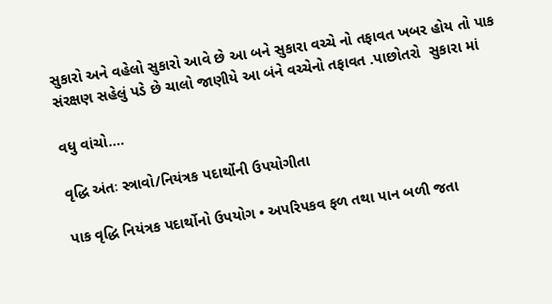સુકારો અને વહેલો સુકારો આવે છે આ બને સુકારા વચ્ચે નો તફાવત ખબર હોય તો પાક સંરક્ષણ સહેલું પડે છે ચાલો જાણીયે આ બંને વચ્ચેનો તફાવત .પાછોતરો  સુકારા માં

વધુ વાંચો....

વૃદ્ધિ અંતઃ સ્ત્રાવો/નિયંત્રક પદાર્થોની ઉપયોગીતા

પાક વૃદ્ધિ નિયંત્રક પદાર્થોનો ઉપયોગ • અપરિપકવ ફળ તથા પાન બળી જતા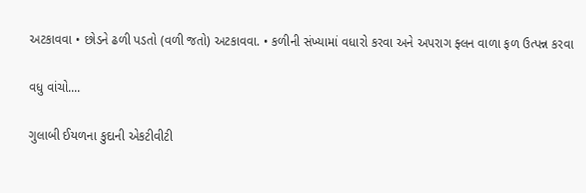અટકાવવા • છોડને ઢળી પડતો (વળી જતો) અટકાવવા. • કળીની સંખ્યામાં વધારો કરવા અને અપરાગ ફ્લન વાળા ફળ ઉત્પન્ન કરવા

વધુ વાંચો....

ગુલાબી ઈયળના કુદાની એકટીવીટી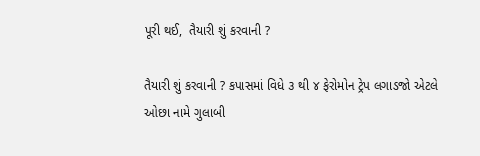પૂરી થઈ,  તૈયારી શું કરવાની ?

તૈયારી શું કરવાની ? કપાસમાં વિધે ૩ થી ૪ ફેરોમોન ટ્રેપ લગાડજો એટલે ઓછા નામે ગુલાબી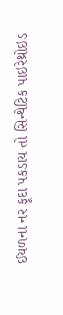ઈયળના નર ફૂદા પકડાય તો સિન્થેટિક પાઇરેથ્રોઇડ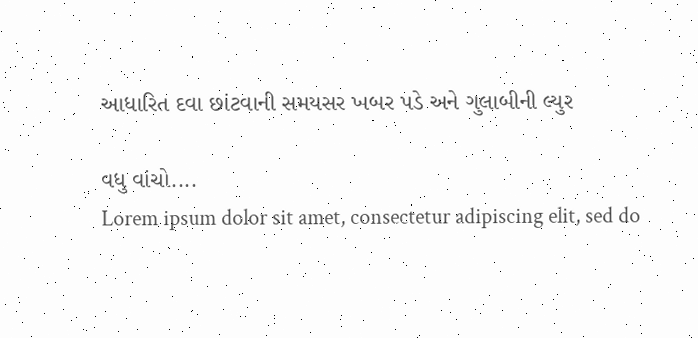આધારિત દવા છાંટવાની સમયસર ખબર પડે અને ગુલાબીની લ્યુર

વધુ વાંચો....
Lorem ipsum dolor sit amet, consectetur adipiscing elit, sed do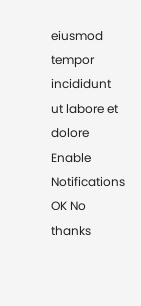eiusmod tempor incididunt ut labore et dolore
Enable Notifications OK No thanks